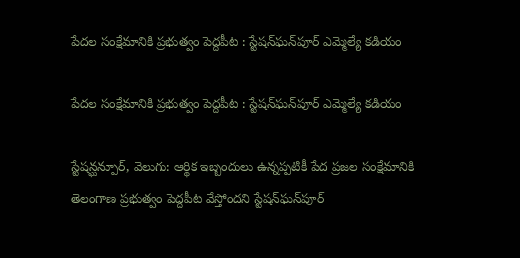పేదల సంక్షేమానికి ప్రభుత్వం పెద్దపీట : స్టేషన్‌‌‌‌ఘన్‌‌‌‌పూర్ ఎమ్మెల్యే కడియం

పేదల సంక్షేమానికి ప్రభుత్వం పెద్దపీట : స్టేషన్‌‌‌‌ఘన్‌‌‌‌పూర్ ఎమ్మెల్యే కడియం

స్టేషన్ఘన్పూర్, వెలుగు: ఆర్థిక ఇబ్బందులు ఉన్నప్పటికీ పేద ప్రజల సంక్షేమానికి తెలంగాణ ప్రభుత్వం పెద్దపీట వేస్తోందని స్టేషన్‌‌‌‌ఘన్‌‌‌‌పూర్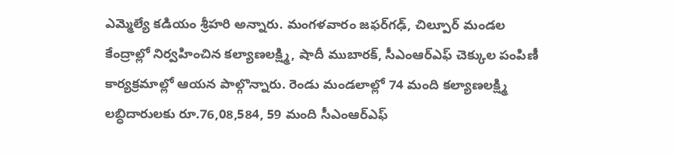ఎమ్మెల్యే కడియం శ్రీహరి అన్నారు. మంగళవారం జఫర్‌‌‌‌గఢ్, చిల్పూర్ మండల కేంద్రాల్లో నిర్వహించిన కల్యాణలక్ష్మి, షాదీ ముబారక్, సీఎంఆర్‌‌‌‌ఎఫ్ చెక్కుల పంపిణీ కార్యక్రమాల్లో ఆయన పాల్గొన్నారు. రెండు మండలాల్లో 74 మంది కల్యాణలక్ష్మి లబ్ధిదారులకు రూ.76,08,584, 59 మంది సీఎంఆర్‌‌‌‌ఎఫ్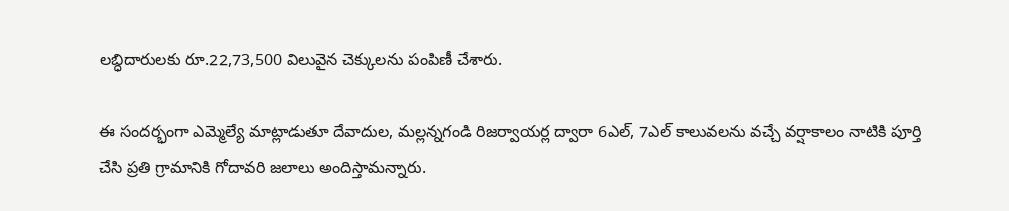లబ్ధిదారులకు రూ.22,73,500 విలువైన చెక్కులను పంపిణీ చేశారు.

ఈ సందర్భంగా ఎమ్మెల్యే మాట్లాడుతూ దేవాదుల, మల్లన్నగండి రిజర్వాయర్ల ద్వారా 6ఎల్, 7ఎల్ కాలువలను వచ్చే వర్షాకాలం నాటికి పూర్తి చేసి ప్రతి గ్రామానికి గోదావరి జలాలు అందిస్తామన్నారు.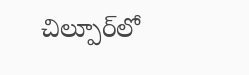చిల్పూర్‌‌‌‌లో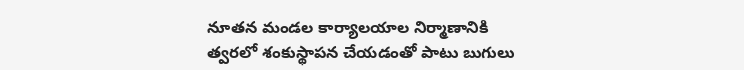నూతన మండల కార్యాలయాల నిర్మాణానికి త్వరలో శంకుస్థాపన చేయడంతో పాటు బుగులు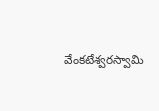వేంకటేశ్వరస్వామి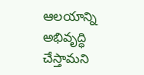ఆలయాన్ని అభివృద్ధి చేస్తామని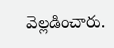వెల్లడించారు.